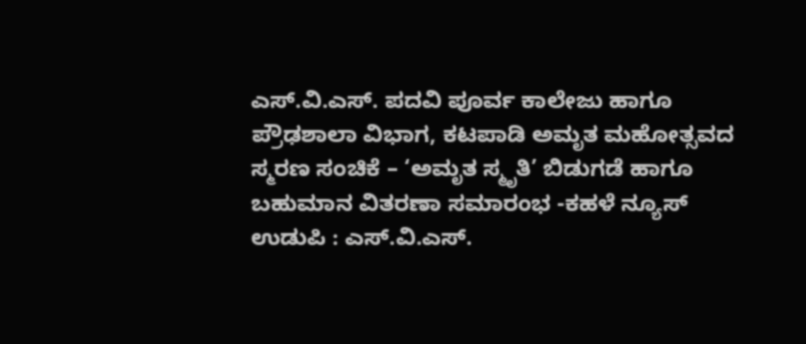ಎಸ್.ವಿ.ಎಸ್. ಪದವಿ ಪೂರ್ವ ಕಾಲೇಜು ಹಾಗೂ ಪ್ರೌಢಶಾಲಾ ವಿಭಾಗ, ಕಟಪಾಡಿ ಅಮೃತ ಮಹೋತ್ಸವದ ಸ್ಮರಣ ಸಂಚಿಕೆ – ‘ಅಮೃತ ಸ್ಮೃತಿ’ ಬಿಡುಗಡೆ ಹಾಗೂ ಬಹುಮಾನ ವಿತರಣಾ ಸಮಾರಂಭ -ಕಹಳೆ ನ್ಯೂಸ್
ಉಡುಪಿ : ಎಸ್.ವಿ.ಎಸ್.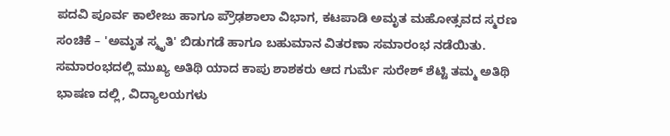ಪದವಿ ಪೂರ್ವ ಕಾಲೇಜು ಹಾಗೂ ಪ್ರೌಢಶಾಲಾ ವಿಭಾಗ, ಕಟಪಾಡಿ ಅಮೃತ ಮಹೋತ್ಸವದ ಸ್ಮರಣ ಸಂಚಿಕೆ – 'ಅಮೃತ ಸ್ಮೃತಿ' ಬಿಡುಗಡೆ ಹಾಗೂ ಬಹುಮಾನ ವಿತರಣಾ ಸಮಾರಂಭ ನಡೆಯಿತು. ಸಮಾರಂಭದಲ್ಲಿ ಮುಖ್ಯ ಅತಿಥಿ ಯಾದ ಕಾಪು ಶಾಶಕರು ಆದ ಗುರ್ಮೆ ಸುರೇಶ್ ಶೆಟ್ಟಿ ತಮ್ಮ ಅತಿಥಿ ಭಾಷಣ ದಲ್ಲಿ, ವಿದ್ಯಾಲಯಗಳು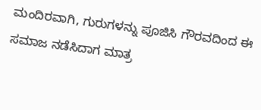ಮಂದಿರವಾಗಿ, ಗುರುಗಳನ್ನು ಪೂಜಿಸಿ ಗೌರವದಿಂದ ಈ ಸಮಾಜ ನಡೆಸಿದಾಗ ಮಾತ್ರ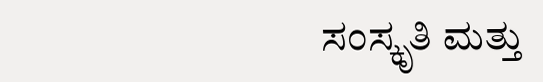ಸಂಸ್ಕೃತಿ ಮತ್ತು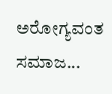ಅರೋಗ್ಯವಂತ ಸಮಾಜ...